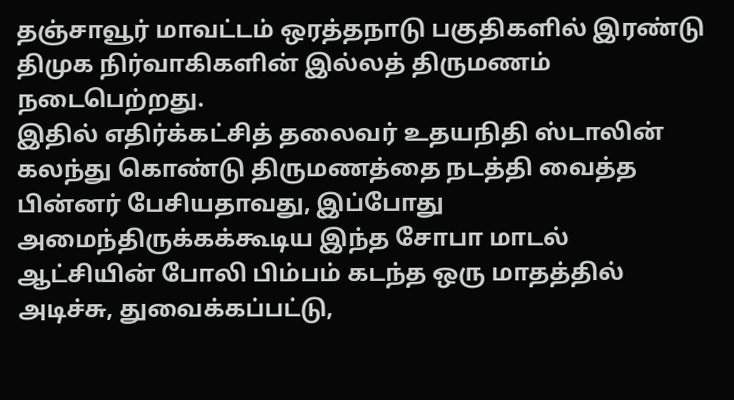தஞ்சாவூர் மாவட்டம் ஒரத்தநாடு பகுதிகளில் இரண்டு திமுக நிர்வாகிகளின் இல்லத் திருமணம் நடைபெற்றது.
இதில் எதிர்க்கட்சித் தலைவர் உதயநிதி ஸ்டாலின் கலந்து கொண்டு திருமணத்தை நடத்தி வைத்த பின்னர் பேசியதாவது, இப்போது அமைந்திருக்கக்கூடிய இந்த சோபா மாடல் ஆட்சியின் போலி பிம்பம் கடந்த ஒரு மாதத்தில் அடிச்சு, துவைக்கப்பட்டு,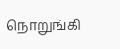நொறுங்கி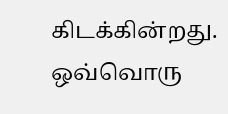கிடக்கின்றது.
ஒவ்வொரு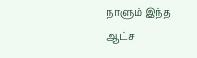நாளும் இந்த ஆட்ச